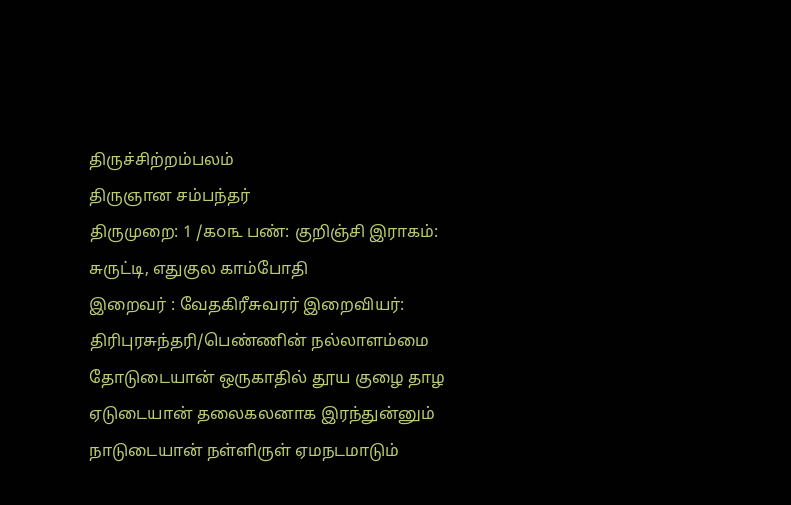திருச்சிற்றம்பலம்
திருஞான சம்பந்தர்
திருமுறை: 1 /௧௦௩ பண்: குறிஞ்சி இராகம்: சுருட்டி, எதுகுல காம்போதி
இறைவர் : வேதகிரீசுவரர் இறைவியர்: திரிபுரசுந்தரி/பெண்ணின் நல்லாளம்மை
தோடுடையான் ஒருகாதில் தூய குழை தாழ
ஏடுடையான் தலைகலனாக இரந்துன்னும்
நாடுடையான் நள்ளிருள் ஏமநடமாடும்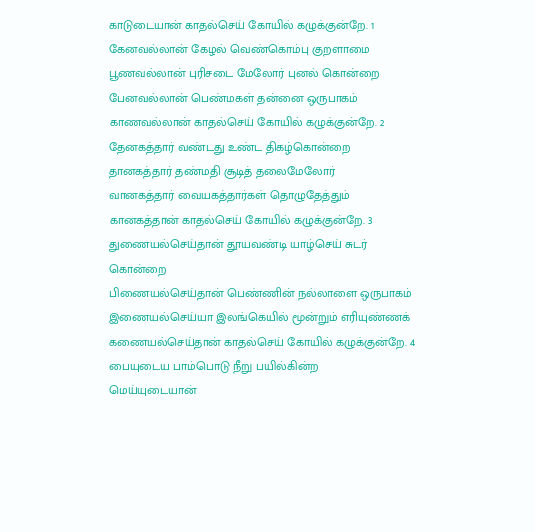காடுடையான் காதல்செய் கோயில் கழுக்குன்றே. 1
கேனவல்லான் கேழல் வெண்கொம்பு குறளாமை
பூணவல்லான் புரிசடை மேலோர் புனல் கொன்றை
பேனவல்லான் பெண்மகள் தன்னை ஒருபாகம்
காணவல்லான் காதல்செய் கோயில் கழுக்குன்றே. 2
தேனகத்தார் வண்டது உண்ட திகழ்கொன்றை
தானகத்தார் தண்மதி சூடித் தலைமேலோர்
வானகத்தார் வையகத்தார்கள் தொழுதேத்தும்
கானகத்தான் காதல்செய் கோயில் கழுக்குன்றே. 3
துணையல்செய்தான் தூயவண்டி யாழ்செய் சுடர் கொன்றை
பிணையல்செய்தான் பெண்ணின் நல்லாளை ஒருபாகம்
இணையல்செய்யா இலங்கெயில் மூன்றும் எரியுண்ணக்
கணையல்செய்தான் காதல்செய் கோயில் கழுக்குன்றே. 4
பையுடைய பாம்பொடு நீறு பயில்கின்ற
மெய்யுடையான்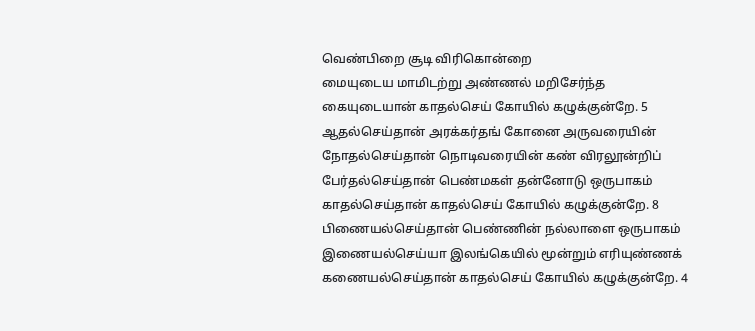வெண்பிறை சூடி விரிகொன்றை
மையுடைய மாமிடற்று அண்ணல் மறிசேர்ந்த
கையுடையான் காதல்செய் கோயில் கழுக்குன்றே. 5
ஆதல்செய்தான் அரக்கர்தங் கோனை அருவரையின்
நோதல்செய்தான் நொடிவரையின் கண் விரலூன்றிப்
பேர்தல்செய்தான் பெண்மகள் தன்னோடு ஒருபாகம்
காதல்செய்தான் காதல்செய் கோயில் கழுக்குன்றே. 8
பிணையல்செய்தான் பெண்ணின் நல்லாளை ஒருபாகம்
இணையல்செய்யா இலங்கெயில் மூன்றும் எரியுண்ணக்
கணையல்செய்தான் காதல்செய் கோயில் கழுக்குன்றே. 4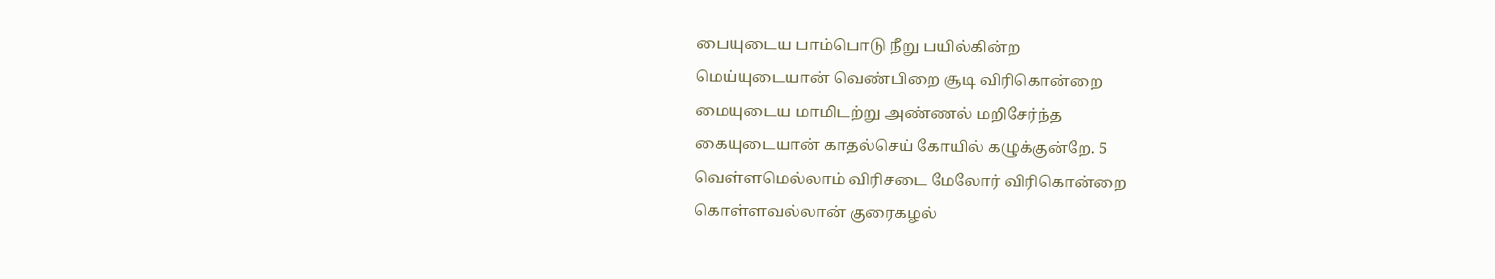பையுடைய பாம்பொடு நீறு பயில்கின்ற
மெய்யுடையான் வெண்பிறை சூடி விரிகொன்றை
மையுடைய மாமிடற்று அண்ணல் மறிசேர்ந்த
கையுடையான் காதல்செய் கோயில் கழுக்குன்றே. 5
வெள்ளமெல்லாம் விரிசடை மேலோர் விரிகொன்றை
கொள்ளவல்லான் குரைகழல்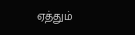ஏத்தும்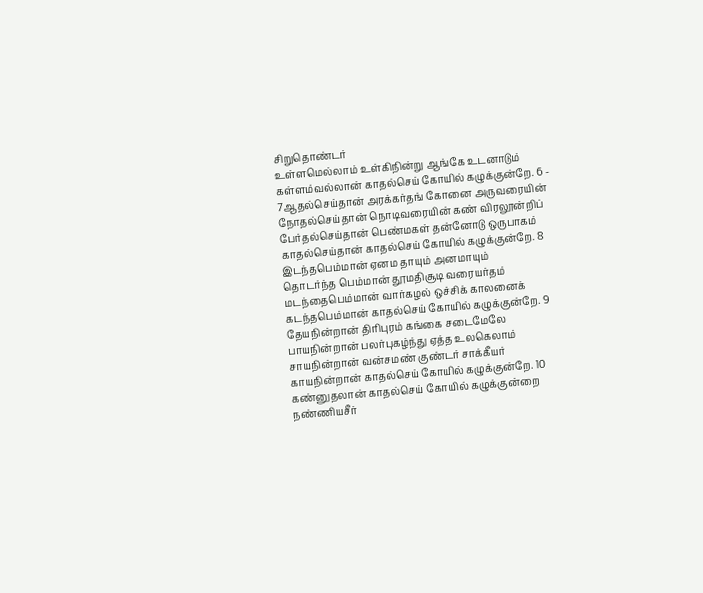சிறுதொண்டர்
உள்ளமெல்லாம் உள்கிநின்று ஆங்கே உடனாடும்
கள்ளம்வல்லான் காதல்செய் கோயில் கழுக்குன்றே. 6 - 7ஆதல்செய்தான் அரக்கர்தங் கோனை அருவரையின்
நோதல்செய்தான் நொடிவரையின் கண் விரலூன்றிப்
பேர்தல்செய்தான் பெண்மகள் தன்னோடு ஒருபாகம்
காதல்செய்தான் காதல்செய் கோயில் கழுக்குன்றே. 8
இடந்தபெம்மான் ஏனம தாயும் அனமாயும்
தொடர்ந்த பெம்மான் தூமதிசூடி வரையர்தம்
மடந்தைபெம்மான் வார்கழல் ஒச்சிக் காலனைக்
கடந்தபெம்மான் காதல்செய் கோயில் கழுக்குன்றே. 9
தேயநின்றான் திரிபுரம் கங்கை சடைமேலே
பாயநின்றான் பலர்புகழ்ந்து ஏத்த உலகெலாம்
சாயநின்றான் வன்சமண் குண்டர் சாக்கீயர்
காயநின்றான் காதல்செய் கோயில் கழுக்குன்றே. 10
கண்னுதலான் காதல்செய் கோயில் கழுக்குன்றை
நண்ணியசீர்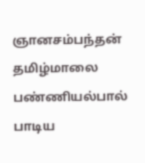ஞானசம்பந்தன் தமிழ்மாலை
பண்ணியல்பால் பாடிய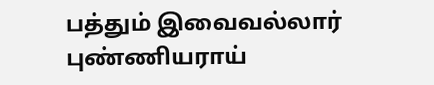பத்தும் இவைவல்லார்
புண்ணியராய்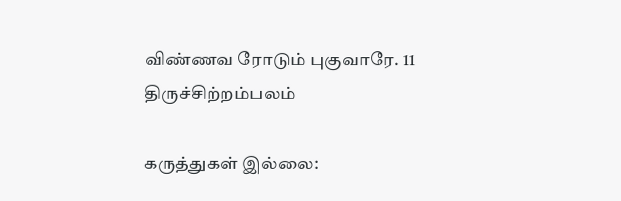விண்ணவ ரோடும் புகுவாரே. 11
திருச்சிற்றம்பலம்

கருத்துகள் இல்லை: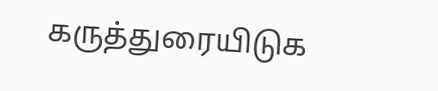கருத்துரையிடுக